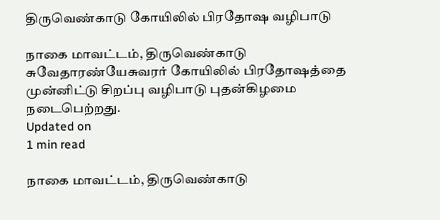திருவெண்காடு கோயிலில் பிரதோஷ வழிபாடு

நாகை மாவட்டம், திருவெண்காடு சுவேதாரண்யேசுவரர் கோயிலில் பிரதோஷத்தை முன்னிட்டு சிறப்பு வழிபாடு புதன்கிழமை  நடைபெற்றது.
Updated on
1 min read

நாகை மாவட்டம், திருவெண்காடு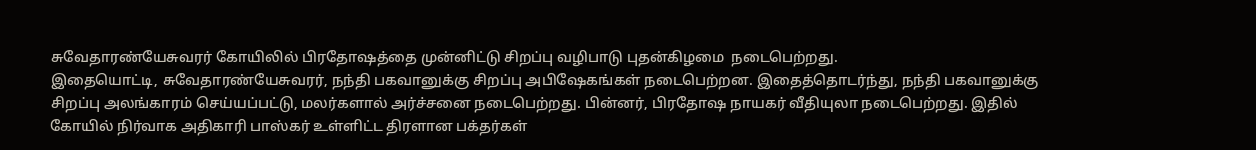சுவேதாரண்யேசுவரர் கோயிலில் பிரதோஷத்தை முன்னிட்டு சிறப்பு வழிபாடு புதன்கிழமை  நடைபெற்றது.
இதையொட்டி, சுவேதாரண்யேசுவரர், நந்தி பகவானுக்கு சிறப்பு அபிஷேகங்கள் நடைபெற்றன. இதைத்தொடர்ந்து, நந்தி பகவானுக்கு சிறப்பு அலங்காரம் செய்யப்பட்டு, மலர்களால் அர்ச்சனை நடைபெற்றது. பின்னர், பிரதோஷ நாயகர் வீதியுலா நடைபெற்றது. இதில் கோயில் நிர்வாக அதிகாரி பாஸ்கர் உள்ளிட்ட திரளான பக்தர்கள்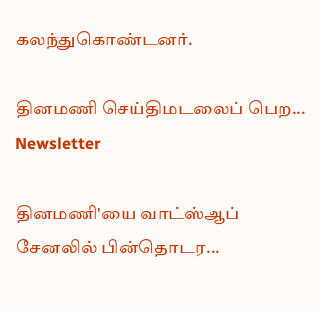கலந்துகொண்டனர்.

தினமணி செய்திமடலைப் பெற... Newsletter

தினமணி'யை வாட்ஸ்ஆப் சேனலில் பின்தொடர...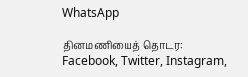WhatsApp

தினமணியைத் தொடர: Facebook, Twitter, Instagram,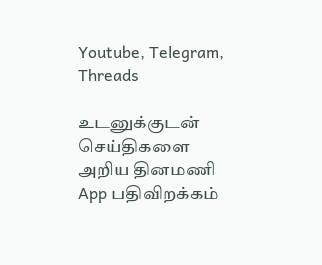Youtube, Telegram, Threads

உடனுக்குடன் செய்திகளை அறிய தினமணி App பதிவிறக்கம்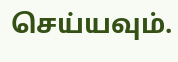செய்யவும்.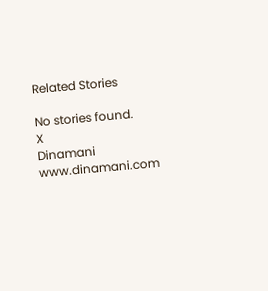Related Stories

No stories found.
X
Dinamani
www.dinamani.com